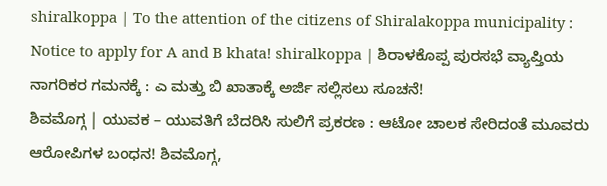shiralkoppa | To the attention of the citizens of Shiralakoppa municipality : Notice to apply for A and B khata! shiralkoppa | ಶಿರಾಳಕೊಪ್ಪ ಪುರಸಭೆ ವ್ಯಾಪ್ತಿಯ ನಾಗರಿಕರ ಗಮನಕ್ಕೆ : ಎ ಮತ್ತು ಬಿ ಖಾತಾಕ್ಕೆ ಅರ್ಜಿ ಸಲ್ಲಿಸಲು ಸೂಚನೆ!
ಶಿವಮೊಗ್ಗ | ಯುವಕ – ಯುವತಿಗೆ ಬೆದರಿಸಿ ಸುಲಿಗೆ ಪ್ರಕರಣ : ಆಟೋ ಚಾಲಕ ಸೇರಿದಂತೆ ಮೂವರು ಆರೋಪಿಗಳ ಬಂಧನ! ಶಿವಮೊಗ್ಗ,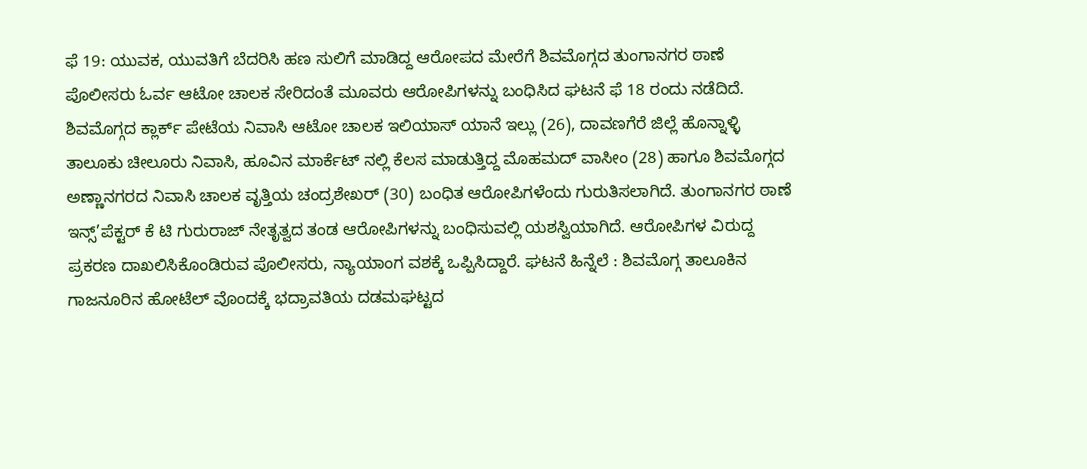ಫೆ 19: ಯುವಕ, ಯುವತಿಗೆ ಬೆದರಿಸಿ ಹಣ ಸುಲಿಗೆ ಮಾಡಿದ್ದ ಆರೋಪದ ಮೇರೆಗೆ ಶಿವಮೊಗ್ಗದ ತುಂಗಾನಗರ ಠಾಣೆ ಪೊಲೀಸರು ಓರ್ವ ಆಟೋ ಚಾಲಕ ಸೇರಿದಂತೆ ಮೂವರು ಆರೋಪಿಗಳನ್ನು ಬಂಧಿಸಿದ ಘಟನೆ ಫೆ 18 ರಂದು ನಡೆದಿದೆ. ಶಿವಮೊಗ್ಗದ ಕ್ಲಾರ್ಕ್ ಪೇಟೆಯ ನಿವಾಸಿ ಆಟೋ ಚಾಲಕ ಇಲಿಯಾಸ್ ಯಾನೆ ಇಲ್ಲು (26), ದಾವಣಗೆರೆ ಜಿಲ್ಲೆ ಹೊನ್ನಾಳ್ಳಿ ತಾಲೂಕು ಚೀಲೂರು ನಿವಾಸಿ, ಹೂವಿನ ಮಾರ್ಕೆಟ್ ನಲ್ಲಿ ಕೆಲಸ ಮಾಡುತ್ತಿದ್ದ ಮೊಹಮದ್ ವಾಸೀಂ (28) ಹಾಗೂ ಶಿವಮೊಗ್ಗದ ಅಣ್ಣಾನಗರದ ನಿವಾಸಿ ಚಾಲಕ ವೃತ್ತಿಯ ಚಂದ್ರಶೇಖರ್ (30) ಬಂಧಿತ ಆರೋಪಿಗಳೆಂದು ಗುರುತಿಸಲಾಗಿದೆ. ತುಂಗಾನಗರ ಠಾಣೆ ಇನ್ಸ್’ಪೆಕ್ಟರ್ ಕೆ ಟಿ ಗುರುರಾಜ್ ನೇತೃತ್ವದ ತಂಡ ಆರೋಪಿಗಳನ್ನು ಬಂಧಿಸುವಲ್ಲಿ ಯಶಸ್ವಿಯಾಗಿದೆ. ಆರೋಪಿಗಳ ವಿರುದ್ದ ಪ್ರಕರಣ ದಾಖಲಿಸಿಕೊಂಡಿರುವ ಪೊಲೀಸರು, ನ್ಯಾಯಾಂಗ ವಶಕ್ಕೆ ಒಪ್ಪಿಸಿದ್ದಾರೆ. ಘಟನೆ ಹಿನ್ನೆಲೆ : ಶಿವಮೊಗ್ಗ ತಾಲೂಕಿನ ಗಾಜನೂರಿನ ಹೋಟೆಲ್ ವೊಂದಕ್ಕೆ ಭದ್ರಾವತಿಯ ದಡಮಘಟ್ಟದ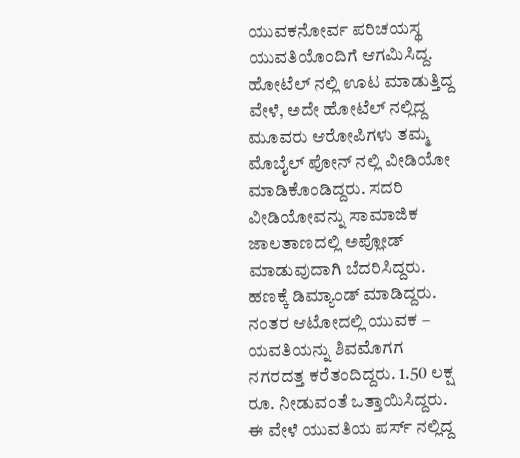ಯುವಕನೋರ್ವ ಪರಿಚಯಸ್ಥ ಯುವತಿಯೊಂದಿಗೆ ಆಗಮಿಸಿದ್ದ. ಹೋಟೆಲ್ ನಲ್ಲಿ ಊಟ ಮಾಡುತ್ತಿದ್ದ ವೇಳೆ, ಅದೇ ಹೋಟೆಲ್ ನಲ್ಲಿದ್ದ ಮೂವರು ಆರೋಪಿಗಳು ತಮ್ಮ ಮೊಬೈಲ್ ಪೋನ್ ನಲ್ಲಿ ವೀಡಿಯೋ ಮಾಡಿಕೊಂಡಿದ್ದರು. ಸದರಿ ವೀಡಿಯೋವನ್ನು ಸಾಮಾಜಿಕ ಜಾಲತಾಣದಲ್ಲಿ ಅಪ್ಲೋಡ್ ಮಾಡುವುದಾಗಿ ಬೆದರಿಸಿದ್ದರು. ಹಣಕ್ಕೆ ಡಿಮ್ಯಾಂಡ್ ಮಾಡಿದ್ದರು. ನಂತರ ಆಟೋದಲ್ಲಿ ಯುವಕ – ಯವತಿಯನ್ನು ಶಿವಮೊಗಗ ನಗರದತ್ತ ಕರೆತಂದಿದ್ದರು. 1.50 ಲಕ್ಷ ರೂ. ನೀಡುವಂತೆ ಒತ್ತಾಯಿಸಿದ್ದರು. ಈ ವೇಳೆ ಯುವತಿಯ ಪರ್ಸ್ ನಲ್ಲಿದ್ದ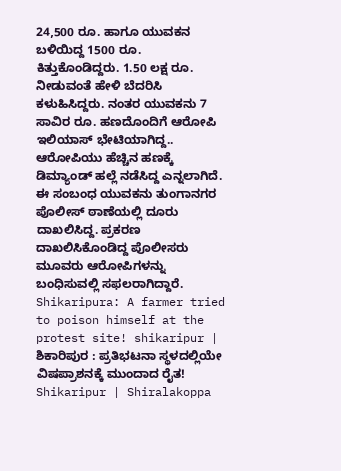24,500 ರೂ. ಹಾಗೂ ಯುವಕನ ಬಳಿಯಿದ್ದ 1500 ರೂ. ಕಿತ್ತುಕೊಂಡಿದ್ದರು. 1.50 ಲಕ್ಷ ರೂ. ನೀಡುವಂತೆ ಹೇಳಿ ಬೆದರಿಸಿ ಕಳುಹಿಸಿದ್ದರು. ನಂತರ ಯುವಕನು 7 ಸಾವಿರ ರೂ. ಹಣದೊಂದಿಗೆ ಆರೋಪಿ ಇಲಿಯಾಸ್ ಭೇಟಿಯಾಗಿದ್ದ.. ಆರೋಪಿಯು ಹೆಚ್ಚಿನ ಹಣಕ್ಕೆ ಡಿಮ್ಯಾಂಡ್ ಹಲ್ಲೆ ನಡೆಸಿದ್ದ ಎನ್ನಲಾಗಿದೆ. ಈ ಸಂಬಂಧ ಯುವಕನು ತುಂಗಾನಗರ ಪೊಲೀಸ್ ಠಾಣೆಯಲ್ಲಿ ದೂರು ದಾಖಲಿಸಿದ್ದ. ಪ್ರಕರಣ ದಾಖಲಿಸಿಕೊಂಡಿದ್ದ ಪೊಲೀಸರು ಮೂವರು ಆರೋಪಿಗಳನ್ನು ಬಂಧಿಸುವಲ್ಲಿ ಸಫಲರಾಗಿದ್ದಾರೆ.
Shikaripura: A farmer tried to poison himself at the protest site! shikaripur | ಶಿಕಾರಿಪುರ : ಪ್ರತಿಭಟನಾ ಸ್ಥಳದಲ್ಲಿಯೇ ವಿಷಪ್ರಾಶನಕ್ಕೆ ಮುಂದಾದ ರೈತ!
Shikaripur | Shiralakoppa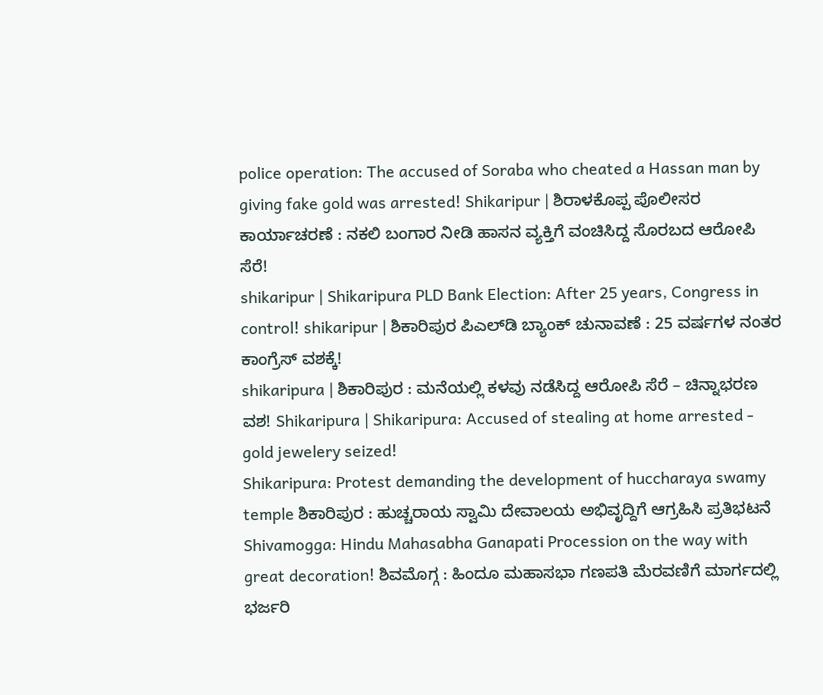police operation: The accused of Soraba who cheated a Hassan man by giving fake gold was arrested! Shikaripur | ಶಿರಾಳಕೊಪ್ಪ ಪೊಲೀಸರ ಕಾರ್ಯಾಚರಣೆ : ನಕಲಿ ಬಂಗಾರ ನೀಡಿ ಹಾಸನ ವ್ಯಕ್ತಿಗೆ ವಂಚಿಸಿದ್ದ ಸೊರಬದ ಆರೋಪಿ ಸೆರೆ!
shikaripur | Shikaripura PLD Bank Election: After 25 years, Congress in control! shikaripur | ಶಿಕಾರಿಪುರ ಪಿಎಲ್‌ಡಿ ಬ್ಯಾಂಕ್ ಚುನಾವಣೆ : 25 ವರ್ಷಗಳ ನಂತರ ಕಾಂಗ್ರೆಸ್ ವಶಕ್ಕೆ!
shikaripura | ಶಿಕಾರಿಪುರ : ಮನೆಯಲ್ಲಿ ಕಳವು ನಡೆಸಿದ್ದ ಆರೋಪಿ ಸೆರೆ – ಚಿನ್ನಾಭರಣ ವಶ! Shikaripura | Shikaripura: Accused of stealing at home arrested - gold jewelery seized!
Shikaripura: Protest demanding the development of huccharaya swamy temple ಶಿಕಾರಿಪುರ : ಹುಚ್ಚರಾಯ ಸ್ವಾಮಿ ದೇವಾಲಯ ಅಭಿವೃದ್ದಿಗೆ ಆಗ್ರಹಿಸಿ ಪ್ರತಿಭಟನೆ
Shivamogga: Hindu Mahasabha Ganapati Procession on the way with great decoration! ಶಿವಮೊಗ್ಗ : ಹಿಂದೂ ಮಹಾಸಭಾ ಗಣಪತಿ ಮೆರವಣಿಗೆ ಮಾರ್ಗದಲ್ಲಿ ಭರ್ಜರಿ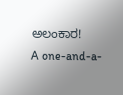ಅಲಂಕಾರ!
A one-and-a-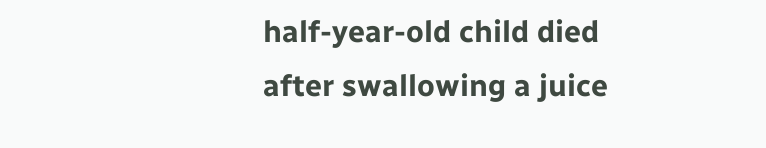half-year-old child died after swallowing a juice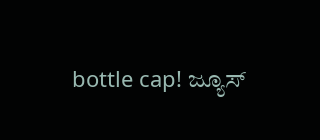bottle cap! ಜ್ಯೂಸ್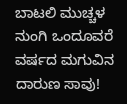ಬಾಟಲಿ ಮುಚ್ಚಳ ನುಂಗಿ ಒಂದೂವರೆ ವರ್ಷದ ಮಗುವಿನ ದಾರುಣ ಸಾವು!